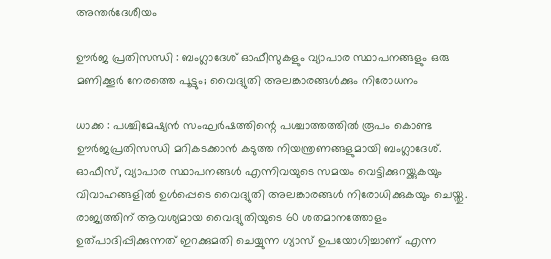അന്തർദേശീയം

ഊര്‍ജ പ്രതിസന്ധി : ബംഗ്ലാദേശ് ഓഫീസുകളും വ്യാപാര സ്ഥാപനങ്ങളും ഒരു മണിക്കൂര്‍ നേരത്തെ പൂട്ടും; വൈദ്യുതി അലങ്കാരങ്ങള്‍ക്കും നിരോധനം

ധാക്ക : പശ്ചിമേഷ്യന്‍ സംഘര്‍ഷത്തിന്റെ പശ്ചാത്തത്തില്‍ രൂപം കൊണ്ട ഊര്‍ജപ്രതിസന്ധി മറികടക്കാന്‍ കടുത്ത നിയന്ത്രണങ്ങളുമായി ബംഗ്ലാദേശ്. ഓഫീസ്, വ്യാപാര സ്ഥാപനങ്ങള്‍ എന്നിവയുടെ സമയം വെട്ടിക്കുറയ്ക്കുകയും വിവാഹങ്ങളില്‍ ഉള്‍പ്പെടെ വൈദ്യുതി അലങ്കാരങ്ങള്‍ നിരോധിക്കുകയും ചെയ്തു. രാജ്യത്തിന് ആവശ്യമായ വൈദ്യുതിയുടെ 60 ശതമാനത്തോളം ഉത്പാദിപ്പിക്കുന്നത് ഇറക്കുമതി ചെയ്യുന്ന ഗ്യാസ് ഉപയോഗിച്ചാണ് എന്ന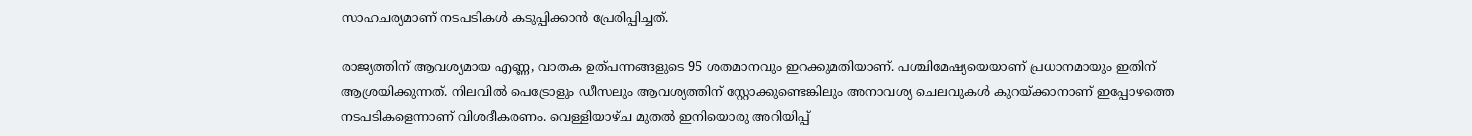സാഹചര്യമാണ് നടപടികള്‍ കടുപ്പിക്കാന്‍ പ്രേരിപ്പിച്ചത്.

രാജ്യത്തിന് ആവശ്യമായ എണ്ണ, വാതക ഉത്പന്നങ്ങളുടെ 95 ശതമാനവും ഇറക്കുമതിയാണ്. പശ്ചിമേഷ്യയെയാണ് പ്രധാനമായും ഇതിന് ആശ്രയിക്കുന്നത്. നിലവില്‍ പെട്രോളും ഡീസലും ആവശ്യത്തിന് സ്റ്റോക്കുണ്ടെങ്കിലും അനാവശ്യ ചെലവുകള്‍ കുറയ്ക്കാനാണ് ഇപ്പോഴത്തെ നടപടികളെന്നാണ് വിശദീകരണം. വെള്ളിയാഴ്ച മുതല്‍ ഇനിയൊരു അറിയിപ്പ്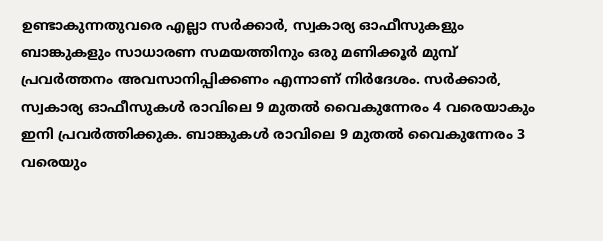ഉണ്ടാകുന്നതുവരെ എല്ലാ സര്‍ക്കാര്‍, സ്വകാര്യ ഓഫീസുകളും ബാങ്കുകളും സാധാരണ സമയത്തിനും ഒരു മണിക്കൂര്‍ മുമ്പ് പ്രവര്‍ത്തനം അവസാനിപ്പിക്കണം എന്നാണ് നിര്‍ദേശം. സര്‍ക്കാര്‍, സ്വകാര്യ ഓഫീസുകള്‍ രാവിലെ 9 മുതല്‍ വൈകുന്നേരം 4 വരെയാകും ഇനി പ്രവര്‍ത്തിക്കുക. ബാങ്കുകള്‍ രാവിലെ 9 മുതല്‍ വൈകുന്നേരം 3 വരെയും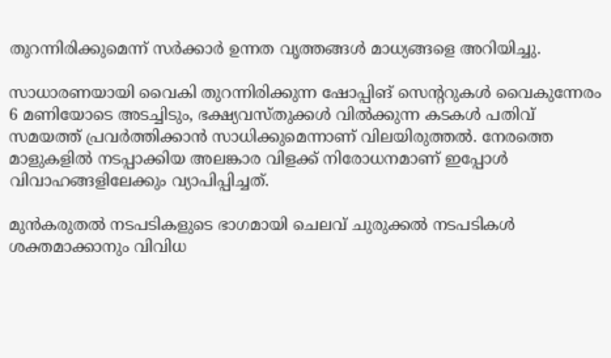തുറന്നിരിക്കുമെന്ന് സര്‍ക്കാര്‍ ഉന്നത വൃത്തങ്ങള്‍ മാധ്യങ്ങളെ അറിയിച്ചു.

സാധാരണയായി വൈകി തുറന്നിരിക്കുന്ന ഷോപ്പിങ് സെന്ററുകള്‍ വൈകുന്നേരം 6 മണിയോടെ അടച്ചിടും, ഭക്ഷ്യവസ്തുക്കള്‍ വില്‍ക്കുന്ന കടകള്‍ പതിവ് സമയത്ത് പ്രവര്‍ത്തിക്കാന്‍ സാധിക്കുമെന്നാണ് വിലയിരുത്തല്‍. നേരത്തെ മാളുകളില്‍ നടപ്പാക്കിയ അലങ്കാര വിളക്ക് നിരോധനമാണ് ഇപ്പോള്‍ വിവാഹങ്ങളിലേക്കും വ്യാപിപ്പിച്ചത്.

മുന്‍കരുതല്‍ നടപടികളുടെ ഭാഗമായി ചെലവ് ചുരുക്കല്‍ നടപടികള്‍ ശക്തമാക്കാനും വിവിധ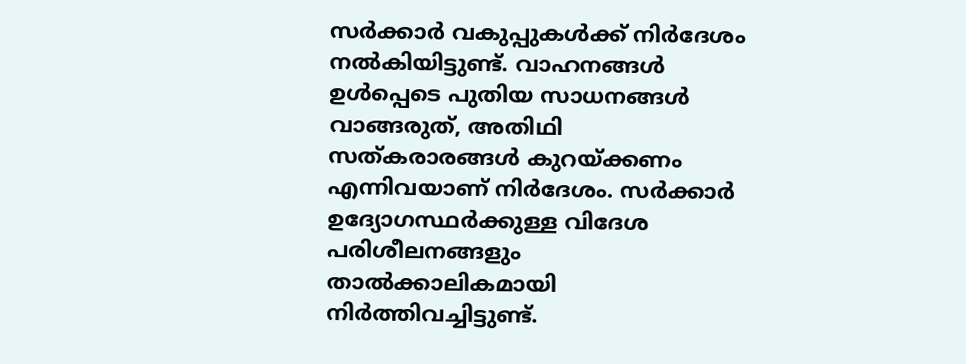സര്‍ക്കാര്‍ വകുപ്പുകള്‍ക്ക് നിര്‍ദേശം നല്‍കിയിട്ടുണ്ട്. വാഹനങ്ങള്‍ ഉള്‍പ്പെടെ പുതിയ സാധനങ്ങള്‍ വാങ്ങരുത്, അതിഥി സത്കരാരങ്ങള്‍ കുറയ്ക്കണം എന്നിവയാണ് നിര്‍ദേശം. സര്‍ക്കാര്‍ ഉദ്യോഗസ്ഥര്‍ക്കുള്ള വിദേശ പരിശീലനങ്ങളും താല്‍ക്കാലികമായി നിര്‍ത്തിവച്ചിട്ടുണ്ട്.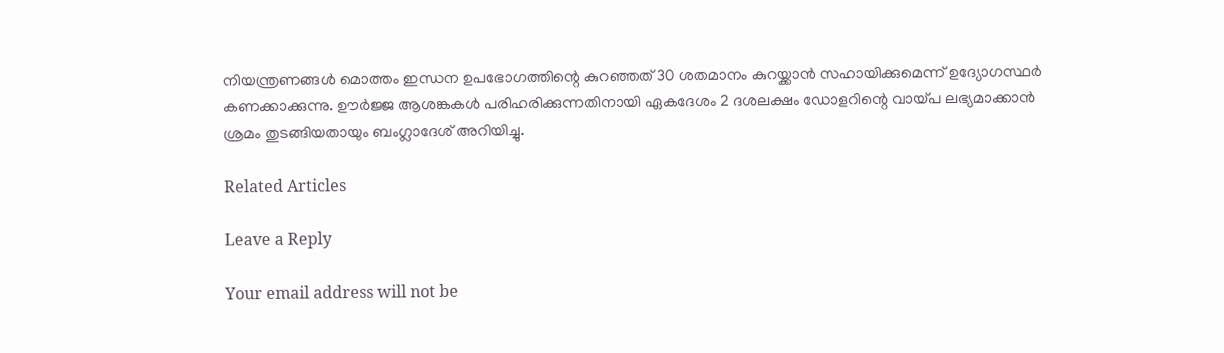നിയന്ത്രണങ്ങള്‍ മൊത്തം ഇന്ധന ഉപഭോഗത്തിന്റെ കുറഞ്ഞത് 30 ശതമാനം കുറയ്ക്കാന്‍ സഹായിക്കുമെന്ന് ഉദ്യോഗസ്ഥര്‍ കണക്കാക്കുന്നു. ഊര്‍ജ്ജ ആശങ്കകള്‍ പരിഹരിക്കുന്നതിനായി ഏകദേശം 2 ദശലക്ഷം ഡോളറിന്റെ വായ്പ ലഭ്യമാക്കാന്‍ ശ്രമം തുടങ്ങിയതായും ബംഗ്ലാദേശ് അറിയിച്ചു.

Related Articles

Leave a Reply

Your email address will not be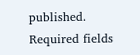published. Required fields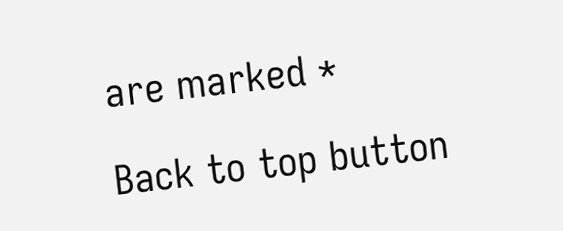are marked *

Back to top button